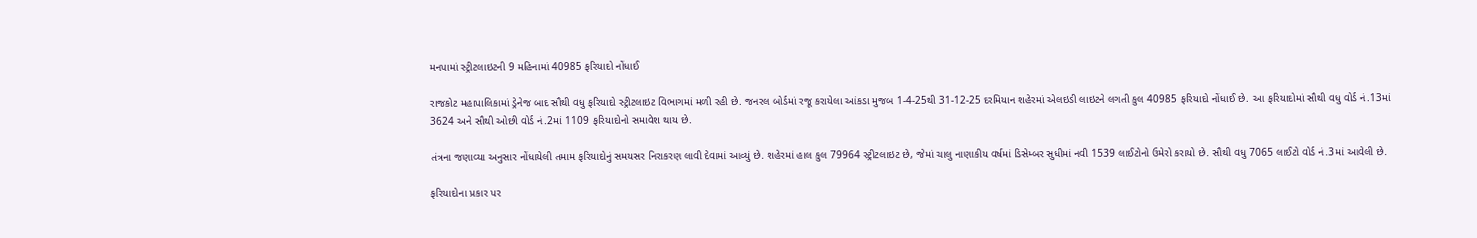મનપામાં સ્ટ્રીટલાઇટની 9 મહિનામાં 40985 ફરિયાદો નોંધાઈ

રાજકોટ મહાપાલિકામાં ડ્રેનેજ બાદ સૌથી વધુ ફરિયાદો સ્ટ્રીટલાઇટ વિભાગમાં મળી રહી છે. જનરલ બોર્ડમાં રજૂ કરાયેલા આંકડા મુજબ 1-4-25થી 31-12-25 દરમિયાન શહેરમાં એલઇડી લાઇટને લગતી કુલ 40985 ફરિયાદો નોંધાઈ છે. આ ફરિયાદોમાં સૌથી વધુ વોર્ડ નં.13માં 3624 અને સૌથી ઓછી વોર્ડ નં.2માં 1109 ફરિયાદોનો સમાવેશ થાય છે.

તંત્રના જણાવ્યા અનુસાર નોંધાયેલી તમામ ફરિયાદોનું સમયસર નિરાકરણ લાવી દેવામાં આવ્યું છે. શહેરમાં હાલ કુલ 79964 સ્ટ્રીટલાઇટ છે, જેમાં ચાલુ નાણાકીય વર્ષમાં ડિસેમ્બર સુધીમાં નવી 1539 લાઈટોનો ઉમેરો કરાયો છે. સૌથી વધુ 7065 લાઈટો વોર્ડ નં.3માં આવેલી છે.

ફરિયાદોના પ્રકાર પર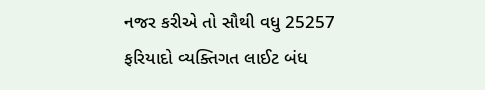નજર કરીએ તો સૌથી વધુ 25257 ફરિયાદો વ્યક્તિગત લાઈટ બંધ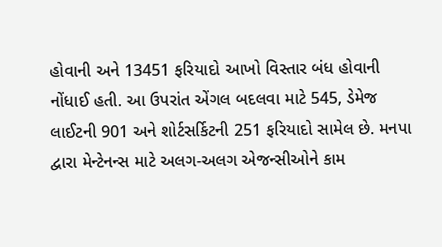હોવાની અને 13451 ફરિયાદો આખો વિસ્તાર બંધ હોવાની નોંધાઈ હતી. આ ઉપરાંત એંગલ બદલવા માટે 545, ડેમેજ લાઈટની 901 અને શોર્ટસર્કિટની 251 ફરિયાદો સામેલ છે. મનપા દ્વારા મેન્ટેનન્સ માટે અલગ-અલગ એજન્સીઓને કામ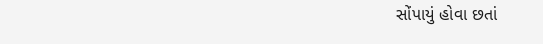સોંપાયું હોવા છતાં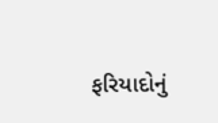ફરિયાદોનું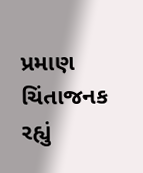પ્રમાણ ચિંતાજનક રહ્યું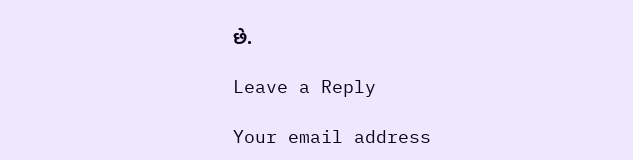છે.

Leave a Reply

Your email address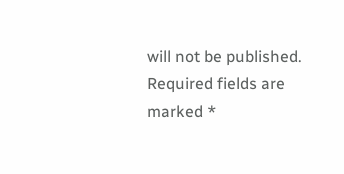will not be published. Required fields are marked *